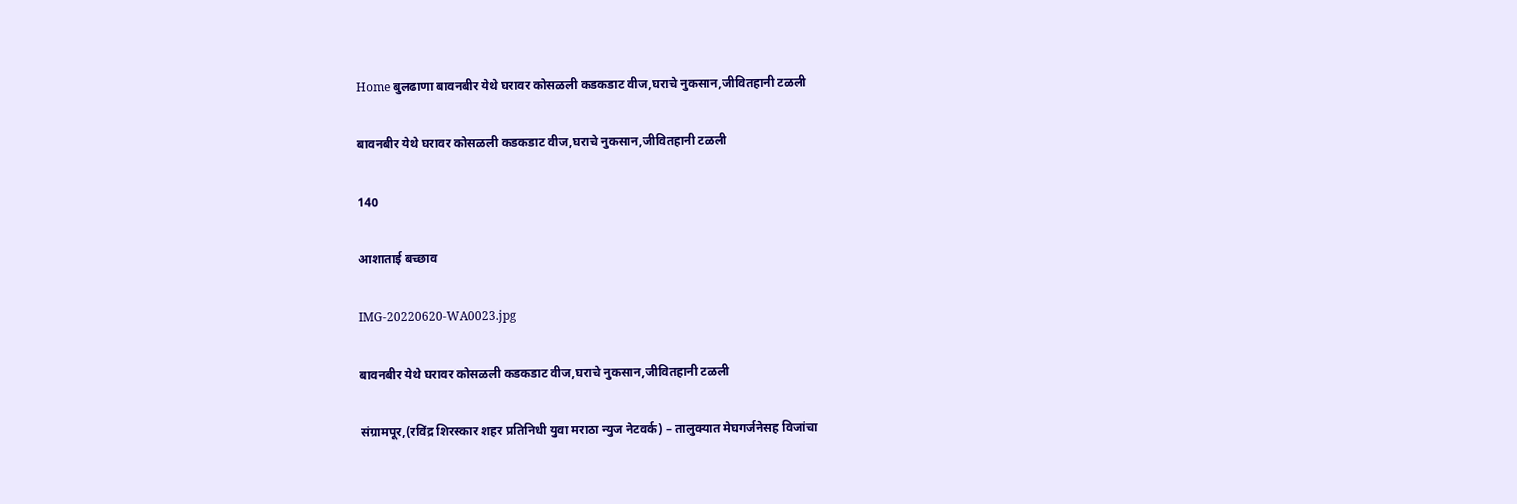Home बुलढाणा बावनबीर येथे घरावर कोसळली कडकडाट वीज,घराचे नुकसान,जीवितहानी टळली

बावनबीर येथे घरावर कोसळली कडकडाट वीज,घराचे नुकसान,जीवितहानी टळली

140

आशाताई बच्छाव

IMG-20220620-WA0023.jpg

बावनबीर येथे घरावर कोसळली कडकडाट वीज,घराचे नुकसान,जीवितहानी टळली

संग्रामपूर,(रविंद्र शिरस्कार शहर प्रतिनिधी युवा मराठा न्युज नेटवर्क) – तालुक्यात मेघगर्जनेसह विजांचा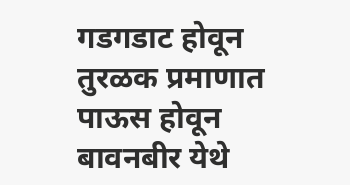गडगडाट होवून तुरळक प्रमाणात पाऊस होवून बावनबीर येथे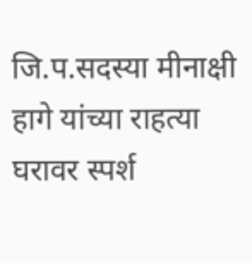जि.प.सदस्या मीनाक्षी हागे यांच्या राहत्या घरावर स्पर्श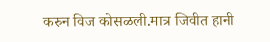करुन विज कोसळली.मात्र जिवीत हानी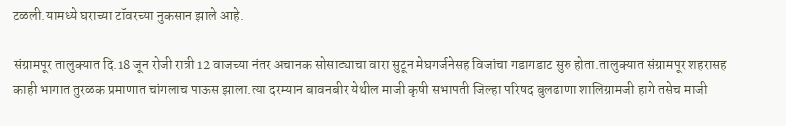टळली.यामध्ये घराच्या टॉवरच्या नुकसान झाले आहे.

संग्रामपूर तालुक्यात दि.18 जून रोजी रात्री 12 वाजच्या नंतर अचानक सोसाट्याचा वारा सुटून मेघगर्जनेसह विजांचा गडागडाट सुरु होता.तालुक्यात संग्रामपूर शहरासह काही भागात तुरळक प्रमाणात चांगलाच पाऊस झाला.त्या दरम्यान बावनबीर येथील माजी कृषी सभापती जिल्हा परिषद बुलढाणा शालिग्रामजी हागे तसेच माजी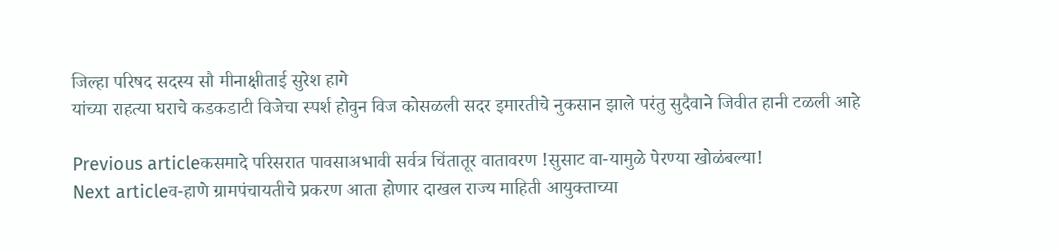जिल्हा परिषद सदस्य सौ मीनाक्षीताई सुरेश हागे
यांच्या राहत्या घराचे कडकडाटी विजेचा स्पर्श होवुन विज कोसळली सदर इमारतीचे नुकसान झाले परंतु सुदैवाने जिवीत हानी टळली आहे

Previous articleकसमादे परिसरात पावसाअभावी सर्वत्र चिंतातूर वातावरण !सुसाट वा-यामुळे पेरण्या खोळंबल्या!
Next articleव-हाणे ग्रामपंचायतीचे प्रकरण आता होणार दाखल राज्य माहिती आयुक्ताच्या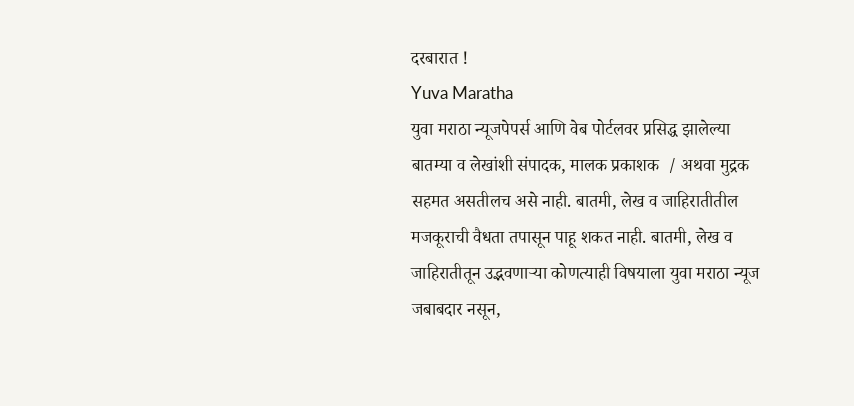दरबारात !
Yuva Maratha
युवा मराठा न्यूजपेपर्स आणि वेब पोर्टलवर प्रसिद्ध झालेल्या बातम्या व लेखांशी संपादक, मालक प्रकाशक  / अथवा मुद्रक सहमत असतीलच असे नाही. बातमी, लेख व जाहिरातीतील मजकूराची वैधता तपासून पाहू शकत नाही. बातमी, लेख व जाहिरातीतून उद्भवणाऱ्या कोणत्याही विषयाला युवा मराठा न्यूज जबाबदार नसून,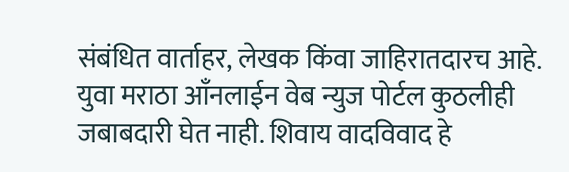संबंधित वार्ताहर, लेखक किंवा जाहिरातदारच आहे. युवा मराठा आँनलाईन वेब न्युज पोर्टल कुठलीही जबाबदारी घेत नाही. शिवाय वादविवाद हे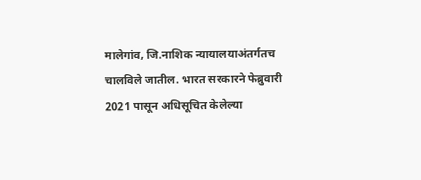मालेगांव, जि.नाशिक न्यायालयाअंतर्गतच चालविले जातील. भारत सरकारने फेब्रुवारी 2021 पासून अधिसूचित केलेल्या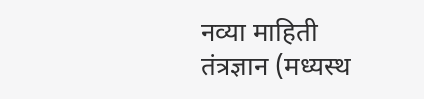नव्या माहिती तंत्रज्ञान (मध्यस्थ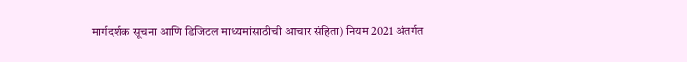मार्गदर्शक सूचना आणि डिजिटल माध्यमांसाठीची आचार संहिता) नियम 2021 अंतर्गत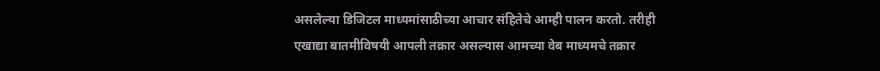असलेल्या डिजिटल माध्यमांसाठीच्या आचार संहितेचे आम्ही पालन करतो. तरीही एखाद्या बातमीविषयी आपली तक्रार असल्यास आमच्या वेब माध्यमचे तक्रार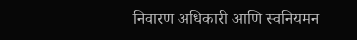निवारण अधिकारी आणि स्वनियमन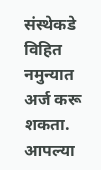संस्थेकडे विहित नमुन्यात अर्ज करू शकता. आपल्या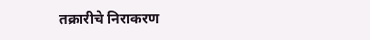तक्रारीचे निराकरण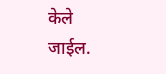केले जाईल.